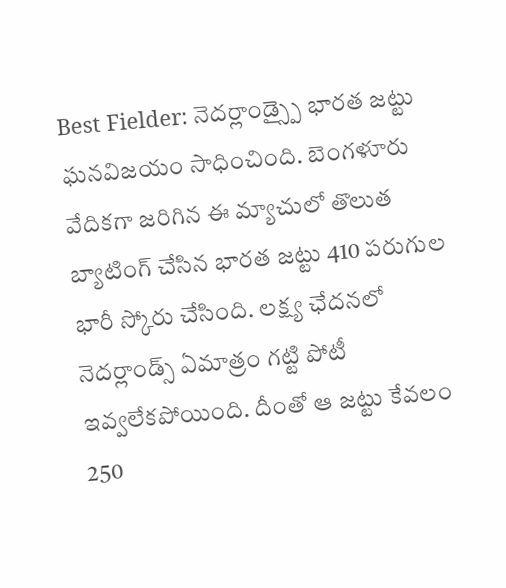Best Fielder: నెదర్లాండ్స్పై భారత జట్టు ఘనవిజయం సాధించింది. బెంగళూరు వేదికగా జరిగిన ఈ మ్యాచులో తొలుత బ్యాటింగ్ చేసిన భారత జట్టు 410 పరుగుల భారీ స్కోరు చేసింది. లక్ష్య ఛేదనలో నెదర్లాండ్స్ ఏమాత్రం గట్టి పోటీ ఇవ్వలేకపోయింది. దీంతో ఆ జట్టు కేవలం 250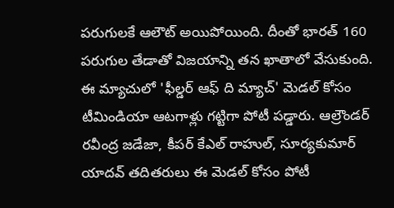పరుగులకే ఆలౌట్ అయిపోయింది. దీంతో భారత్ 160 పరుగుల తేడాతో విజయాన్ని తన ఖాతాలో వేసుకుంది.
ఈ మ్యాచులో 'ఫీల్డర్ ఆఫ్ ది మ్యాచ్' మెడల్ కోసం టీమిండియా ఆటగాళ్లు గట్టిగా పోటీ పడ్డారు. ఆల్రౌండర్ రవీంద్ర జడేజా, కీపర్ కేఎల్ రాహుల్, సూర్యకుమార్ యాదవ్ తదితరులు ఈ మెడల్ కోసం పోటీ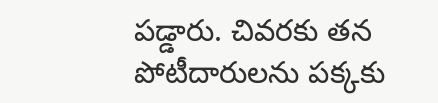పడ్డారు. చివరకు తన పోటీదారులను పక్కకు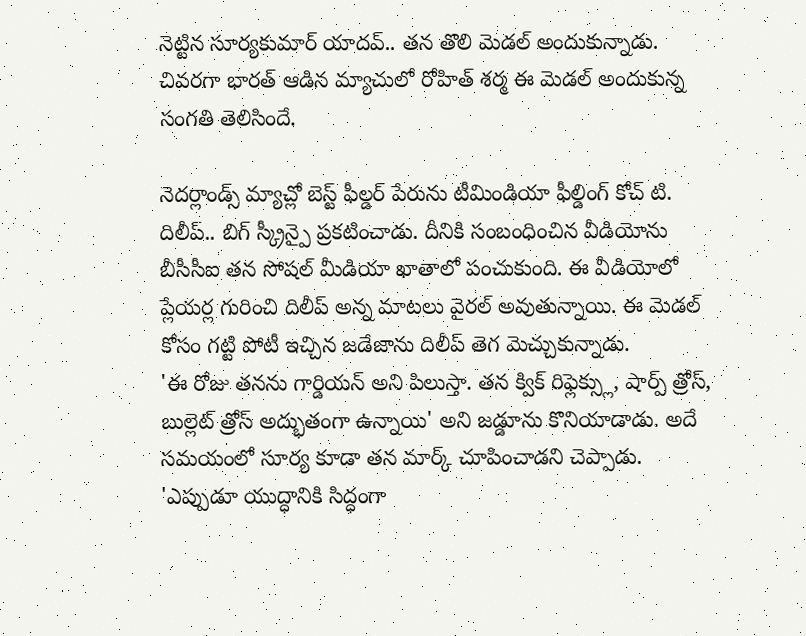నెట్టిన సూర్యకుమార్ యాదవ్.. తన తొలి మెడల్ అందుకున్నాడు. చివరగా భారత్ ఆడిన మ్యాచులో రోహిత్ శర్మ ఈ మెడల్ అందుకున్న సంగతి తెలిసిందే.

నెదర్లాండ్స్ మ్యాచ్లో బెస్ట్ ఫీల్డర్ పేరును టీమిండియా ఫీల్డింగ్ కోచ్ టి. దిలీప్.. బిగ్ స్క్రీన్పై ప్రకటించాడు. దీనికి సంబంధించిన వీడియోను బీసీసీఐ తన సోషల్ మీడియా ఖాతాలో పంచుకుంది. ఈ వీడియోలో ప్లేయర్ల గురించి దిలీప్ అన్న మాటలు వైరల్ అవుతున్నాయి. ఈ మెడల్ కోసం గట్టి పోటీ ఇచ్చిన జడేజాను దిలీప్ తెగ మెచ్చుకున్నాడు.
'ఈ రోజు తనను గార్డియన్ అని పిలుస్తా. తన క్విక్ రిఫ్లెక్స్లు, షార్ప్ త్రోస్, బుల్లెట్ త్రోస్ అద్భుతంగా ఉన్నాయి' అని జడ్డూను కొనియాడాడు. అదే సమయంలో సూర్య కూడా తన మార్క్ చూపించాడని చెప్పాడు. 'ఎప్పుడూ యుద్ధానికి సిద్ధంగా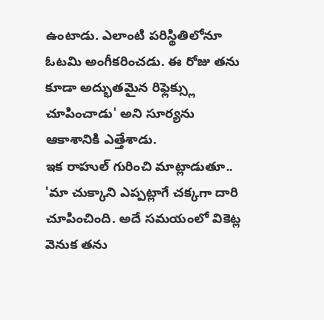ఉంటాడు. ఎలాంటి పరిస్థితిలోనూ ఓటమి అంగీకరించడు. ఈ రోజు తను కూడా అద్భుతమైన రిఫ్లెక్స్లు చూపించాడు' అని సూర్యను ఆకాశానికి ఎత్తేశాడు.
ఇక రాహుల్ గురించి మాట్లాడుతూ.. 'మా చుక్కాని ఎప్పట్లాగే చక్కగా దారి చూపించింది. అదే సమయంలో వికెట్ల వెనుక తను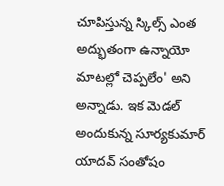చూపిస్తున్న స్కిల్స్ ఎంత అద్భుతంగా ఉన్నాయో మాటల్లో చెప్పలేం' అని అన్నాడు. ఇక మెడల్ అందుకున్న సూర్యకుమార్ యాదవ్ సంతోషం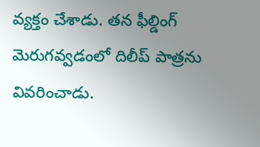వ్యక్తం చేశాడు. తన ఫీల్డింగ్ మెరుగవ్వడంలో దిలీప్ పాత్రను వివరించాడు.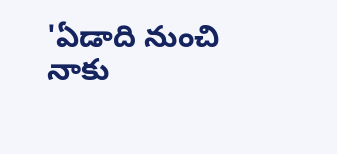'ఏడాది నుంచి నాకు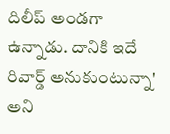దిలీప్ అండగా ఉన్నాడు. దానికి ఇదే రివార్డ్ అనుకుంటున్నా' అని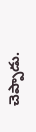చెప్పాడు.